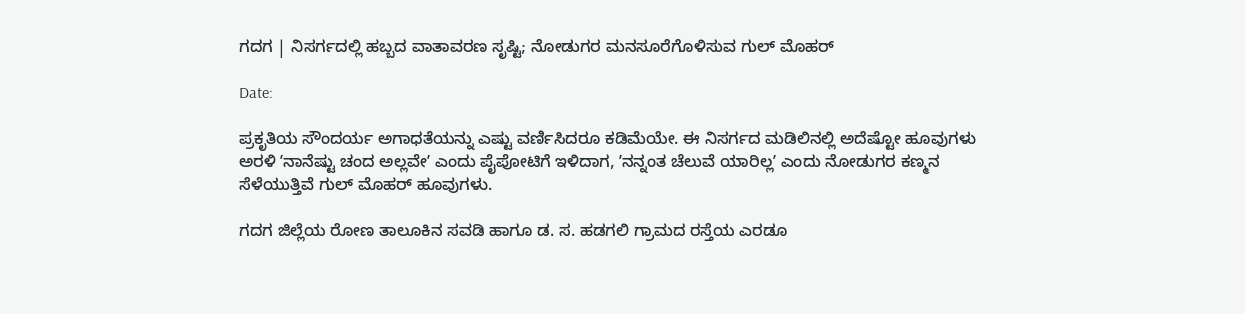ಗದಗ | ನಿಸರ್ಗದಲ್ಲಿ ಹಬ್ಬದ ವಾತಾವರಣ ಸೃಷ್ಟಿ; ನೋಡುಗರ ಮನಸೂರೆಗೊಳಿಸುವ ಗುಲ್ ಮೊಹರ್

Date:

ಪ್ರಕೃತಿಯ ಸೌಂದರ್ಯ ಅಗಾಧತೆಯನ್ನು ಎಷ್ಟು ವರ್ಣಿಸಿದರೂ ಕಡಿಮೆಯೇ. ಈ ನಿಸರ್ಗದ ಮಡಿಲಿನಲ್ಲಿ ಅದೆಷ್ಟೋ ಹೂವುಗಳು ಅರಳಿ ʼನಾನೆಷ್ಟು ಚಂದ ಅಲ್ಲವೇʼ ಎಂದು ಪೈಪೋಟಿಗೆ ಇಳಿದಾಗ, ʼನನ್ನಂತ ಚೆಲುವೆ ಯಾರಿಲ್ಲʼ ಎಂದು ನೋಡುಗರ ಕಣ್ಮನ ಸೆಳೆಯುತ್ತಿವೆ ಗುಲ್ ಮೊಹರ್ ಹೂವುಗಳು.

ಗದಗ ಜಿಲ್ಲೆಯ ರೋಣ ತಾಲೂಕಿನ ಸವಡಿ ಹಾಗೂ ಡ. ಸ. ಹಡಗಲಿ ಗ್ರಾಮದ ರಸ್ತೆಯ ಎರಡೂ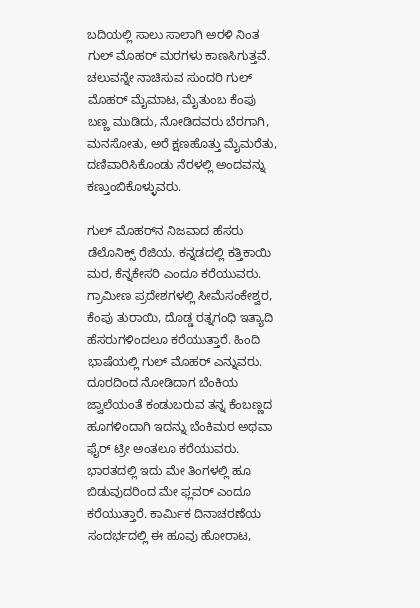ಬದಿಯಲ್ಲಿ ಸಾಲು ಸಾಲಾಗಿ ಅರಳಿ ನಿಂತ ಗುಲ್ ಮೊಹರ್ ಮರಗಳು ಕಾಣಸಿಗುತ್ತವೆ. ಚಲುವನ್ನೇ ನಾಚಿಸುವ ಸುಂದರಿ ಗುಲ್ ಮೊಹರ್ ಮೈಮಾಟ, ಮೈತುಂಬ ಕೆಂಪು ಬಣ್ಣ ಮುಡಿದು, ನೋಡಿದವರು ಬೆರಗಾಗಿ, ಮನಸೋತು, ಅರೆ ಕ್ಷಣಹೊತ್ತು ಮೈಮರೆತು, ದಣಿವಾರಿಸಿಕೊಂಡು ನೆರಳಲ್ಲಿ ಅಂದವನ್ನು ಕಣ್ತುಂಬಿಕೊಳ್ಳುವರು.

ಗುಲ್ ಮೊಹರ್‌ನ ನಿಜವಾದ ಹೆಸರು ಡೆಲೊನಿಕ್ಸ್ ರೆಜಿಯ. ಕನ್ನಡದಲ್ಲಿ ಕತ್ತಿಕಾಯಿ ಮರ, ಕೆನ್ನಕೇಸರಿ ಎಂದೂ ಕರೆಯುವರು. ಗ್ರಾಮೀಣ ಪ್ರದೇಶಗಳಲ್ಲಿ ಸೀಮೆಸಂಕೇಶ್ವರ, ಕೆಂಪು ತುರಾಯಿ, ದೊಡ್ಡ ರತ್ನಗಂಧಿ ಇತ್ಯಾದಿ ಹೆಸರುಗಳಿಂದಲೂ ಕರೆಯುತ್ತಾರೆ. ಹಿಂದಿ ಭಾಷೆಯಲ್ಲಿ ಗುಲ್ ಮೊಹರ್ ಎನ್ನುವರು. ದೂರದಿಂದ ನೋಡಿದಾಗ ಬೆಂಕಿಯ ಜ್ವಾಲೆಯಂತೆ ಕಂಡುಬರುವ ತನ್ನ ಕೆಂಬಣ್ಣದ ಹೂಗಳಿಂದಾಗಿ ಇದನ್ನು ಬೆಂಕಿಮರ ಅಥವಾ ಫೈರ್ ಟ್ರೀ ಅಂತಲೂ ಕರೆಯುವರು. ಭಾರತದಲ್ಲಿ ಇದು ಮೇ ತಿಂಗಳಲ್ಲಿ ಹೂ ಬಿಡುವುದರಿಂದ ಮೇ ಫ್ಲವರ್ ಎಂದೂ ಕರೆಯುತ್ತಾರೆ. ಕಾರ್ಮಿಕ ದಿನಾಚರಣೆಯ ಸಂದರ್ಭದಲ್ಲಿ ಈ ಹೂವು ಹೋರಾಟ,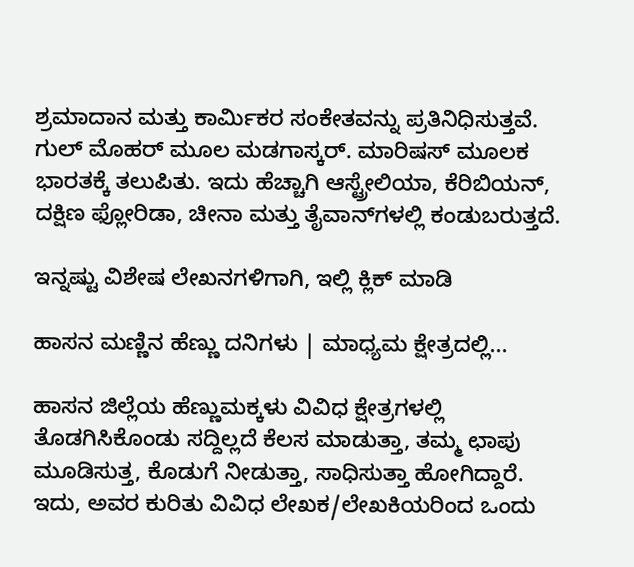ಶ್ರಮಾದಾನ ಮತ್ತು ಕಾರ್ಮಿಕರ ಸಂಕೇತವನ್ನು ಪ್ರತಿನಿಧಿಸುತ್ತವೆ. ಗುಲ್ ಮೊಹರ್ ಮೂಲ ಮಡಗಾಸ್ಕರ್. ಮಾರಿಷಸ್ ಮೂಲಕ ಭಾರತಕ್ಕೆ ತಲುಪಿತು. ಇದು ಹೆಚ್ಚಾಗಿ ಆಸ್ಟ್ರೇಲಿಯಾ, ಕೆರಿಬಿಯನ್, ದಕ್ಷಿಣ ಫ್ಲೋರಿಡಾ, ಚೀನಾ ಮತ್ತು ತೈವಾನ್‌ಗಳಲ್ಲಿ ಕಂಡುಬರುತ್ತದೆ.

ಇನ್ನಷ್ಟು ವಿಶೇಷ ಲೇಖನಗಳಿಗಾಗಿ, ಇಲ್ಲಿ ಕ್ಲಿಕ್ ಮಾಡಿ

ಹಾಸನ ಮಣ್ಣಿನ ಹೆಣ್ಣು ದನಿಗಳು | ಮಾಧ್ಯಮ ಕ್ಷೇತ್ರದಲ್ಲಿ...

ಹಾಸನ ಜಿಲ್ಲೆಯ ಹೆಣ್ಣುಮಕ್ಕಳು ವಿವಿಧ ಕ್ಷೇತ್ರಗಳಲ್ಲಿ ತೊಡಗಿಸಿಕೊಂಡು ಸದ್ದಿಲ್ಲದೆ ಕೆಲಸ ಮಾಡುತ್ತಾ, ತಮ್ಮ ಛಾಪು ಮೂಡಿಸುತ್ತ, ಕೊಡುಗೆ ನೀಡುತ್ತಾ, ಸಾಧಿಸುತ್ತಾ ಹೋಗಿದ್ದಾರೆ. ಇದು, ಅವರ ಕುರಿತು ವಿವಿಧ ಲೇಖಕ/ಲೇಖಕಿಯರಿಂದ ಒಂದು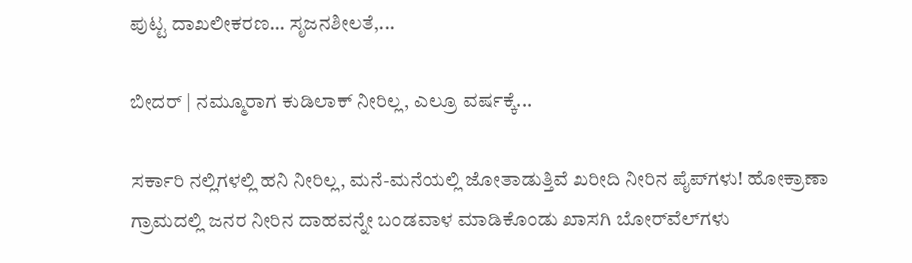ಪುಟ್ಟ ದಾಖಲೀಕರಣ… ಸೃಜನಶೀಲತೆ,...

ಬೀದರ್ | ನಮ್ಮೂರಾಗ ಕುಡಿಲಾಕ್ ನೀರಿಲ್ಲ, ಎಲ್ರೂ ವರ್ಷಕ್ಕೆ...

ಸರ್ಕಾರಿ ನಲ್ಲಿಗಳಲ್ಲಿ ಹನಿ ನೀರಿಲ್ಲ, ಮನೆ-ಮನೆಯಲ್ಲಿ ಜೋತಾಡುತ್ತಿವೆ ಖರೀದಿ ನೀರಿನ ಪೈಪ್‌ಗಳು! ಹೋಕ್ರಾಣಾ ಗ್ರಾಮದಲ್ಲಿ ಜನರ ನೀರಿನ ದಾಹವನ್ನೇ ಬಂಡವಾಳ ಮಾಡಿಕೊಂಡು ಖಾಸಗಿ ಬೋರ್‌ವೆಲ್‌ಗಳು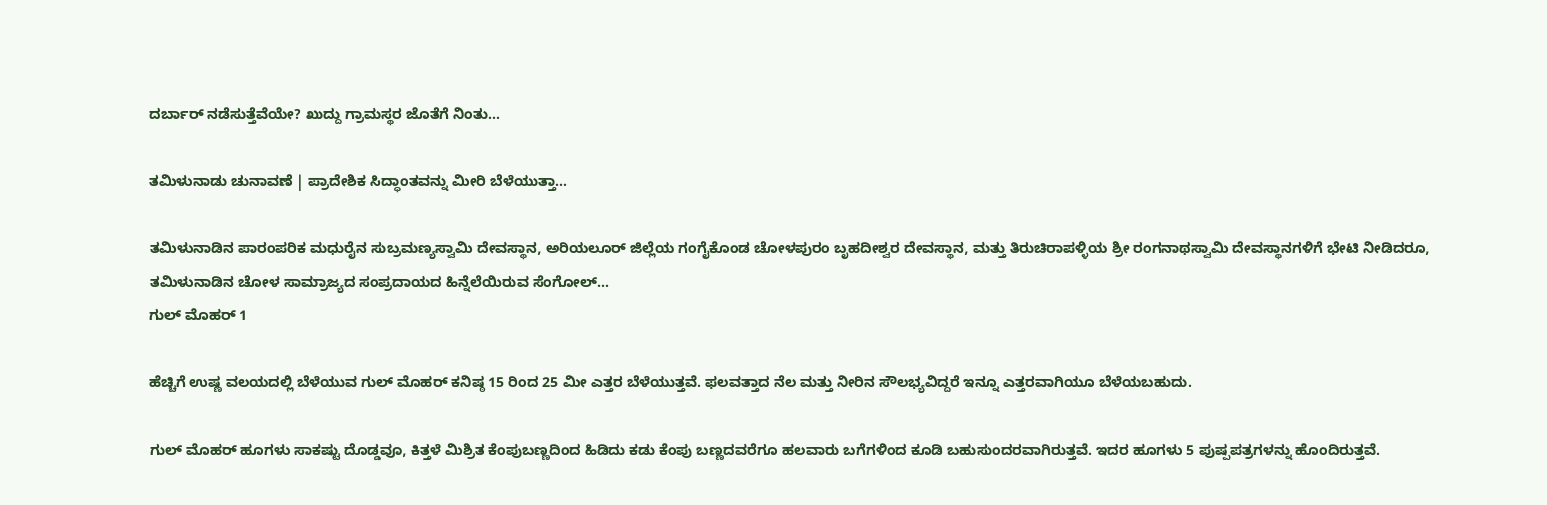ದರ್ಬಾರ್‌ ನಡೆಸುತ್ತೆವೆಯೇ? ಖುದ್ದು ಗ್ರಾಮಸ್ಥರ ಜೊತೆಗೆ ನಿಂತು...

ತಮಿಳುನಾಡು ಚುನಾವಣೆ | ಪ್ರಾದೇಶಿಕ ಸಿದ್ಧಾಂತವನ್ನು ಮೀರಿ ಬೆಳೆಯುತ್ತಾ...

ತಮಿಳುನಾಡಿನ ಪಾರಂಪರಿಕ ಮಧುರೈನ ಸುಬ್ರಮಣ್ಯಸ್ವಾಮಿ ದೇವಸ್ಥಾನ, ಅರಿಯಲೂರ್ ಜಿಲ್ಲೆಯ ಗಂಗೈಕೊಂಡ ಚೋಳಪುರಂ ಬೃಹದೀಶ್ವರ ದೇವಸ್ಥಾನ, ಮತ್ತು ತಿರುಚಿರಾಪಳ್ಳಿಯ ಶ್ರೀ ರಂಗನಾಥಸ್ವಾಮಿ ದೇವಸ್ಥಾನಗಳಿಗೆ ಭೇಟಿ ನೀಡಿದರೂ, ತಮಿಳುನಾಡಿನ ಚೋಳ ಸಾಮ್ರಾಜ್ಯದ ಸಂಪ್ರದಾಯದ ಹಿನ್ನೆಲೆಯಿರುವ ಸೆಂಗೋಲ್...
ಗುಲ್‌ ಮೊಹರ್‌ 1

ಹೆಚ್ಚಿಗೆ ಉಷ್ಣ ವಲಯದಲ್ಲಿ ಬೆಳೆಯುವ ಗುಲ್ ಮೊಹರ್ ಕನಿಷ್ಠ 15 ರಿಂದ 25 ಮೀ ಎತ್ತರ ಬೆಳೆಯುತ್ತವೆ. ಫಲವತ್ತಾದ ನೆಲ ಮತ್ತು ನೀರಿನ ಸೌಲಭ್ಯವಿದ್ದರೆ ಇನ್ನೂ ಎತ್ತರವಾಗಿಯೂ ಬೆಳೆಯಬಹುದು.

ಗುಲ್ ಮೊಹ‌ರ್ ಹೂಗಳು ಸಾಕಷ್ಟು ದೊಡ್ಡವೂ, ಕಿತ್ತಳೆ ಮಿಶ್ರಿತ ಕೆಂಪುಬಣ್ಣದಿಂದ ಹಿಡಿದು ಕಡು ಕೆಂಪು ಬಣ್ಣದವರೆಗೂ ಹಲವಾರು ಬಗೆಗಳಿಂದ ಕೂಡಿ ಬಹುಸುಂದರವಾಗಿರುತ್ತವೆ. ಇದರ ಹೂಗಳು 5 ಪುಷ್ಪಪತ್ರಗಳನ್ನು ಹೊಂದಿರುತ್ತವೆ.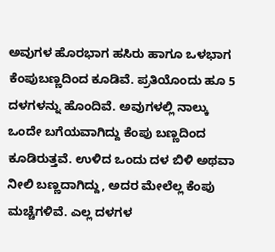ಅವುಗಳ ಹೊರಭಾಗ ಹಸಿರು ಹಾಗೂ ಒಳಭಾಗ ಕೆಂಪುಬಣ್ಣದಿಂದ ಕೂಡಿವೆ. ಪ್ರತಿಯೊಂದು ಹೂ 5 ದಳಗಳನ್ನು ಹೊಂದಿವೆ. ಅವುಗಳಲ್ಲಿ ನಾಲ್ಕು ಒಂದೇ ಬಗೆಯವಾಗಿದ್ದು ಕೆಂಪು ಬಣ್ಣದಿಂದ ಕೂಡಿರುತ್ತವೆ. ಉಳಿದ ಒಂದು ದಳ ಬಿಳಿ ಅಥವಾ ನೀಲಿ ಬಣ್ಣದಾಗಿದ್ದು, ಅದರ ಮೇಲೆಲ್ಲ ಕೆಂಪು ಮಚ್ಚೆಗಳಿವೆ. ಎಲ್ಲ ದಳಗಳ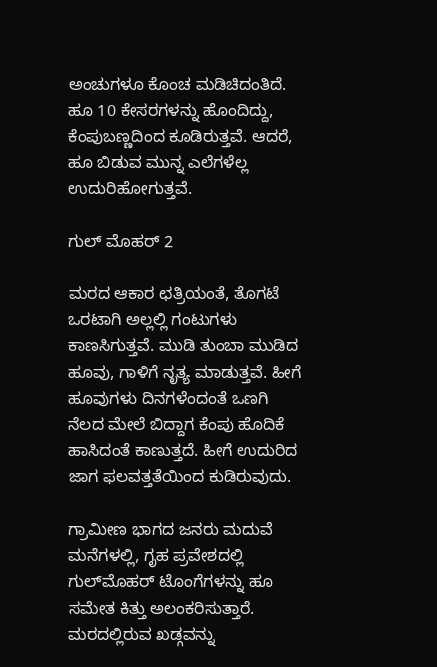ಅಂಚುಗಳೂ ಕೊಂಚ ಮಡಿಚಿದಂತಿದೆ. ಹೂ 10 ಕೇಸರಗಳನ್ನು ಹೊಂದಿದ್ದು, ಕೆಂಪುಬಣ್ಣದಿಂದ ಕೂಡಿರುತ್ತವೆ. ಆದರೆ, ಹೂ ಬಿಡುವ ಮುನ್ನ ಎಲೆಗಳೆಲ್ಲ ಉದುರಿಹೋಗುತ್ತವೆ.

ಗುಲ್‌ ಮೊಹರ್‌ 2

ಮರದ ಆಕಾರ ಛತ್ರಿಯಂತೆ, ತೊಗಟೆ ಒರಟಾಗಿ ಅಲ್ಲಲ್ಲಿ ಗಂಟುಗಳು ಕಾಣಸಿಗುತ್ತವೆ. ಮುಡಿ ತುಂಬಾ ಮುಡಿದ ಹೂವು, ಗಾಳಿಗೆ ನೃತ್ಯ ಮಾಡುತ್ತವೆ. ಹೀಗೆ ಹೂವುಗಳು ದಿನಗಳೆಂದಂತೆ ಒಣಗಿ ನೆಲದ ಮೇಲೆ ಬಿದ್ದಾಗ ಕೆಂಪು ಹೊದಿಕೆ ಹಾಸಿದಂತೆ ಕಾಣುತ್ತದೆ. ಹೀಗೆ ಉದುರಿದ ಜಾಗ ಫಲವತ್ತತೆಯಿಂದ ಕುಡಿರುವುದು.

ಗ್ರಾಮೀಣ ಭಾಗದ ಜನರು ಮದುವೆ ಮನೆಗಳಲ್ಲಿ, ಗೃಹ ಪ್ರವೇಶದಲ್ಲಿ ಗುಲ್‌ಮೊಹರ್ ಟೊಂಗೆಗಳನ್ನು ಹೂ ಸಮೇತ ಕಿತ್ತು ಅಲಂಕರಿಸುತ್ತಾರೆ. ಮರದಲ್ಲಿರುವ ಖಡ್ಗವನ್ನು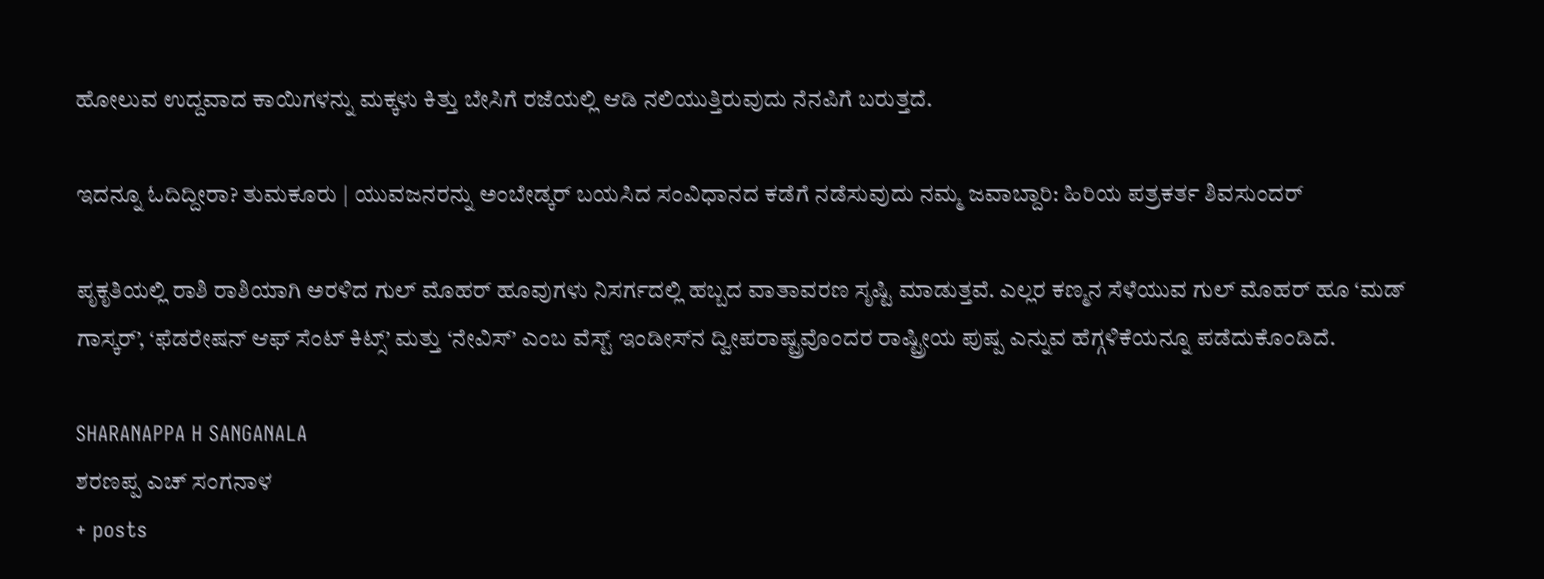ಹೋಲುವ ಉದ್ದವಾದ ಕಾಯಿಗಳನ್ನು ಮಕ್ಕಳು ಕಿತ್ತು ಬೇಸಿಗೆ ರಜೆಯಲ್ಲಿ ಆಡಿ ನಲಿಯುತ್ತಿರುವುದು ನೆನಪಿಗೆ ಬರುತ್ತದೆ.

ಇದನ್ನೂ ಓದಿದ್ದೀರಾ? ತುಮಕೂರು | ಯುವಜನರನ್ನು ಅಂಬೇಡ್ಕರ್ ಬಯಸಿದ ಸಂವಿಧಾನದ ಕಡೆಗೆ ನಡೆಸುವುದು ನಮ್ಮ ಜವಾಬ್ದಾರಿ: ಹಿರಿಯ ಪತ್ರಕರ್ತ ಶಿವಸುಂದರ್

ಪೃಕೃತಿಯಲ್ಲಿ ರಾಶಿ ರಾಶಿಯಾಗಿ ಅರಳಿದ ಗುಲ್ ಮೊಹರ್ ಹೂವುಗಳು ನಿಸರ್ಗದಲ್ಲಿ ಹಬ್ಬದ ವಾತಾವರಣ ಸೃಷ್ಟಿ ಮಾಡುತ್ತವೆ. ಎಲ್ಲರ ಕಣ್ಮನ ಸೆಳೆಯುವ ಗುಲ್ ಮೊಹರ್ ಹೂ ‘ಮಡ್ ಗಾಸ್ಕರ್’, ‘ಫೆಡರೇಷನ್‌ ಆಫ್ ಸೆಂಟ್ ಕಿಟ್ಸ್’ ಮತ್ತು ‘ನೇವಿಸ್’ ಎಂಬ ವೆಸ್ಟ್ ಇಂಡೀಸ್‌ನ ದ್ವೀಪರಾಷ್ಟ್ರವೊಂದರ ರಾಷ್ಟ್ರೀಯ ಪುಷ್ಪ ಎನ್ನುವ ಹೆಗ್ಗಳಿಕೆಯನ್ನೂ ಪಡೆದುಕೊಂಡಿದೆ.

SHARANAPPA H SANGANALA
ಶರಣಪ್ಪ ಎಚ್ ಸಂಗನಾಳ
+ posts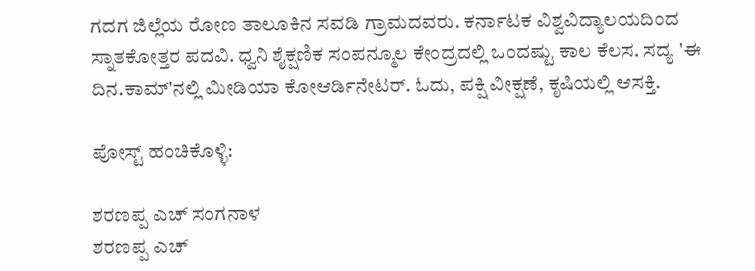ಗದಗ ಜಿಲ್ಲೆಯ ರೋಣ ತಾಲೂಕಿನ ಸವಡಿ ಗ್ರಾಮದವರು. ಕರ್ನಾಟಕ ವಿಶ್ವವಿದ್ಯಾಲಯದಿಂದ ಸ್ನಾತಕೋತ್ತರ ಪದವಿ. ಧ್ವನಿ ಶೈಕ್ಷಣಿಕ ಸಂಪನ್ಮೂಲ ಕೇಂದ್ರದಲ್ಲಿ ಒಂದಷ್ಟು ಕಾಲ ಕೆಲಸ. ಸದ್ಯ 'ಈ ದಿನ.ಕಾಮ್'ನಲ್ಲಿ ಮೀಡಿಯಾ ಕೋಆರ್ಡಿನೇಟರ್. ಓದು, ಪಕ್ಷಿ ವೀಕ್ಷಣೆ, ಕೃಷಿಯಲ್ಲಿ ಆಸಕ್ತಿ.

ಪೋಸ್ಟ್ ಹಂಚಿಕೊಳ್ಳಿ:

ಶರಣಪ್ಪ ಎಚ್ ಸಂಗನಾಳ
ಶರಣಪ್ಪ ಎಚ್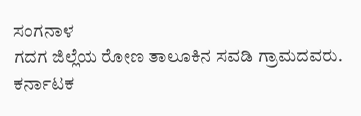ಸಂಗನಾಳ
ಗದಗ ಜಿಲ್ಲೆಯ ರೋಣ ತಾಲೂಕಿನ ಸವಡಿ ಗ್ರಾಮದವರು. ಕರ್ನಾಟಕ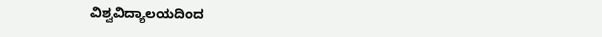ವಿಶ್ವವಿದ್ಯಾಲಯದಿಂದ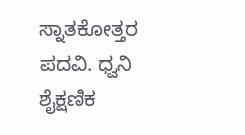ಸ್ನಾತಕೋತ್ತರ ಪದವಿ. ಧ್ವನಿ ಶೈಕ್ಷಣಿಕ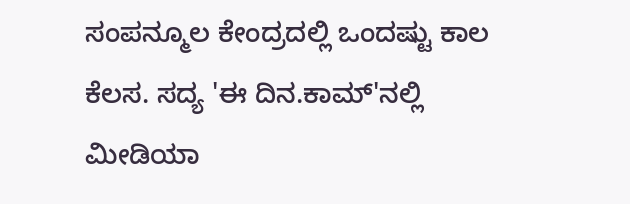ಸಂಪನ್ಮೂಲ ಕೇಂದ್ರದಲ್ಲಿ ಒಂದಷ್ಟು ಕಾಲ ಕೆಲಸ. ಸದ್ಯ 'ಈ ದಿನ.ಕಾಮ್'ನಲ್ಲಿ ಮೀಡಿಯಾ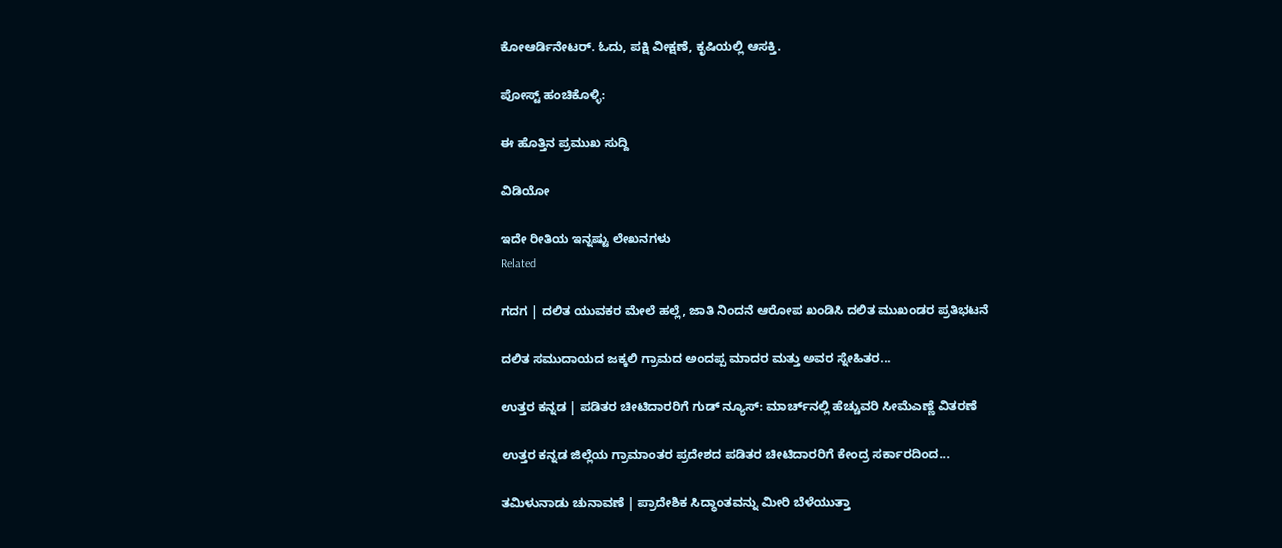ಕೋಆರ್ಡಿನೇಟರ್. ಓದು, ಪಕ್ಷಿ ವೀಕ್ಷಣೆ, ಕೃಷಿಯಲ್ಲಿ ಆಸಕ್ತಿ.

ಪೋಸ್ಟ್ ಹಂಚಿಕೊಳ್ಳಿ:

ಈ ಹೊತ್ತಿನ ಪ್ರಮುಖ ಸುದ್ದಿ

ವಿಡಿಯೋ

ಇದೇ ರೀತಿಯ ಇನ್ನಷ್ಟು ಲೇಖನಗಳು
Related

ಗದಗ | ದಲಿತ ಯುವಕರ ಮೇಲೆ ಹಲ್ಲೆ, ಜಾತಿ ನಿಂದನೆ ಆರೋಪ ಖಂಡಿಸಿ ದಲಿತ ಮುಖಂಡರ ಪ್ರತಿಭಟನೆ

ದಲಿತ ಸಮುದಾಯದ ಜಕ್ಕಲಿ ಗ್ರಾಮದ ಅಂದಪ್ಪ ಮಾದರ ಮತ್ತು ಅವರ ಸ್ನೇಹಿತರ...

ಉತ್ತರ ಕನ್ನಡ | ಪಡಿತರ ಚೀಟಿದಾರರಿಗೆ ಗುಡ್ ನ್ಯೂಸ್: ಮಾರ್ಚ್‌ನಲ್ಲಿ ಹೆಚ್ಚುವರಿ ಸೀಮೆಎಣ್ಣೆ ವಿತರಣೆ

ಉತ್ತರ ಕನ್ನಡ ಜಿಲ್ಲೆಯ ಗ್ರಾಮಾಂತರ ಪ್ರದೇಶದ ಪಡಿತರ ಚೀಟಿದಾರರಿಗೆ ಕೇಂದ್ರ ಸರ್ಕಾರದಿಂದ...

ತಮಿಳುನಾಡು ಚುನಾವಣೆ | ಪ್ರಾದೇಶಿಕ ಸಿದ್ಧಾಂತವನ್ನು ಮೀರಿ ಬೆಳೆಯುತ್ತಾ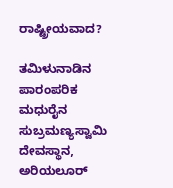ರಾಷ್ಟ್ರೀಯವಾದ?

ತಮಿಳುನಾಡಿನ ಪಾರಂಪರಿಕ ಮಧುರೈನ ಸುಬ್ರಮಣ್ಯಸ್ವಾಮಿ ದೇವಸ್ಥಾನ, ಅರಿಯಲೂರ್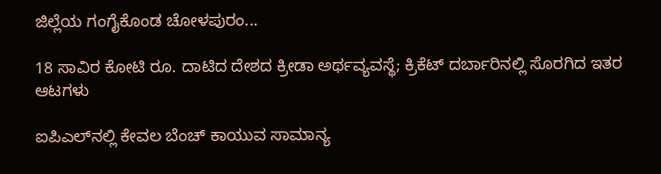ಜಿಲ್ಲೆಯ ಗಂಗೈಕೊಂಡ ಚೋಳಪುರಂ...

18 ಸಾವಿರ ಕೋಟಿ ರೂ. ದಾಟಿದ ದೇಶದ ಕ್ರೀಡಾ ಅರ್ಥವ್ಯವಸ್ಥೆ; ಕ್ರಿಕೆಟ್ ದರ್ಬಾರಿನಲ್ಲಿ ಸೊರಗಿದ ಇತರ ಆಟಗಳು

ಐಪಿಎಲ್‌ನಲ್ಲಿ ಕೇವಲ ಬೆಂಚ್ ಕಾಯುವ ಸಾಮಾನ್ಯ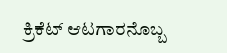ಕ್ರಿಕೆಟ್ ಆಟಗಾರನೊಬ್ಬ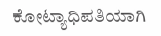ಕೋಟ್ಯಾಧಿಪತಿಯಾಗಿ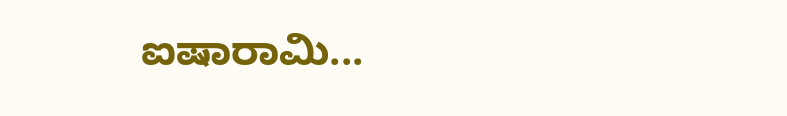ಐಷಾರಾಮಿ...